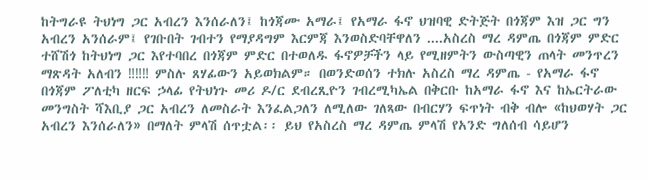ከትግራዩ ትህነግ ጋር አብረን እንሰራለን፤ ከጎጃሙ አማራ፤ የአማራ ፋኖ ህዝባዊ ድትጅት በጎጃም እዝ ጋር ግን አብረን አንሰራም፤ የገቡበት ገብተን የማያዳግም እርምጃ እንወስድባቸዋለን ....አስረስ ማረ ዳምጤ በጎጃም ምድር ተሸሽጎ ከትህነግ ጋር እየተባበረ በጎጃም ምድር በተወለዱ ፋኖዎቻችን ላይ የሚዘምትን ውስጣዊን ጠላት መንጥረን ማጽዳት አለብን ‼‼‼ ምስሉ ጸሃፊውን አይወክልም። በወንድወሰን ተክሉ አስረስ ማረ ዳምጤ - የአማራ ፋኖ በጎጃም ፖለቲካ ዘርፍ ኃላፊ የትህነጉ መሪ ዶ/ር ደብረጺዮን ገብረሚካኤል በቅርቡ ከአማራ ፋኖ እና ከኤርትራው መንግስት ሻእቢያ ጋር አብረን ለመስራት እንፈልጋለን ለሚለው ገለጻው በብርሃን ፍጥነት ብቅ ብሎ «ከህወሃት ጋር አብረን እንሰራለን» በማለት ምላሽ ሰጥቷል፡፡ ይህ የአስረስ ማረ ዳምጤ ምላሽ የአንድ ግለሰብ ሳይሆን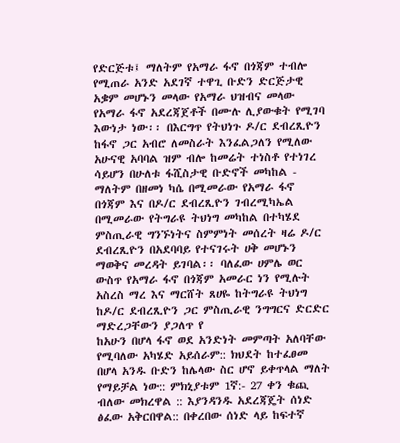የድርጅቱ፤ ማለትም የአማራ ፋኖ በጎጃም ተብሎ የሚጠራ አንድ አደገኛ ተዋጊ ቡድን ድርጅታዊ አቌም መሆኑን መላው የአማራ ህዝብና መላው የአማራ ፋኖ አደረጃጀቶች በሙሉ ሊያውቁት የሚገባ እውነታ ነው፡፡ በእርግጥ የትህነጉ ዶ/ር ደብረጺዮን ከፋኖ ጋር አብሮ ለመስራት እንፈልጋለን የሚለው አሁናዊ አባባል ዝም ብሎ ከመሬት ተነስቶ የተነገረ ሳይሆን በሁለቱ ፋሺስታዊ ቡድኖች መካከል - ማለትም በዘመነ ካሴ በሚመራው የአማራ ፋኖ በጎጃም እና በዶ/ር ደብረጺዮን ገብረሚካኤል በሚመራው የትግራዩ ትህነግ መካከል በተካሄደ ምስጢራዊ ግንኙነትና ስምምነት መሰረት ዛሬ ዶ/ር ደብረጺዮን በአደባባይ የተናገሩት ሀቅ መሆኑን ማወቅና መረዳት ይገባል፡፡ ባለፈው ሀምሌ ወር ውስጥ የአማራ ፋኖ በጎጃም አመራር ነን የሚሉት አስረስ ማረ እና ማርሸት ጸሀዬ ከትግራዩ ትህነግ ከዶ/ር ደብረጺዮን ጋር ምስጢራዊ ንግግርና ድርድር ማድረጋቸውን ያጋለጥ የ
ከአሁን በሆላ ፋኖ ወደ አንድነት መምጣት አለባቸው የሚባለው አካሄድ አይሰራም:: ክህደት ከተፈፀመ በሆላ አንዱ ቡድን ከሌላው ስር ሆኖ ይቀጥላል ማለት የማይቻል ነው:: ምክኒያቱም 1ኛ:- 27 ቀን ቁጪ ብለው መክረዋል :: እያንዳንዱ አደረጃጄት ሰነድ ፅፈው አቅርበዋል:: በቀረበው ሰነድ ላይ ከፍተኛ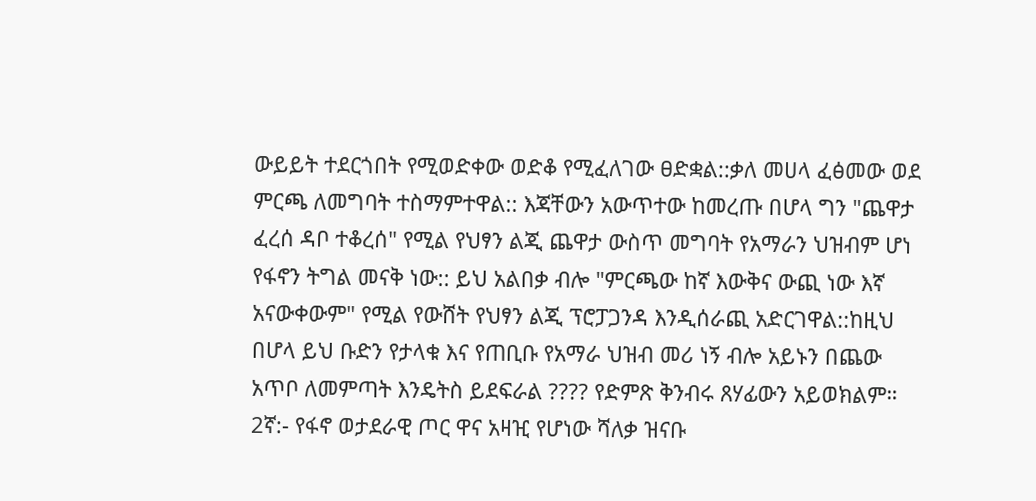ውይይት ተደርጎበት የሚወድቀው ወድቆ የሚፈለገው ፀድቋል::ቃለ መሀላ ፈፅመው ወደ ምርጫ ለመግባት ተስማምተዋል:: እጃቸውን አውጥተው ከመረጡ በሆላ ግን "ጨዋታ ፈረሰ ዳቦ ተቆረሰ" የሚል የህፃን ልጂ ጨዋታ ውስጥ መግባት የአማራን ህዝብም ሆነ የፋኖን ትግል መናቅ ነው:: ይህ አልበቃ ብሎ "ምርጫው ከኛ እውቅና ውጪ ነው እኛ አናውቀውም" የሚል የውሸት የህፃን ልጂ ፕሮፓጋንዳ እንዲሰራጪ አድርገዋል::ከዚህ በሆላ ይህ ቡድን የታላቁ እና የጠቢቡ የአማራ ህዝብ መሪ ነኝ ብሎ አይኑን በጨው አጥቦ ለመምጣት እንዴትስ ይደፍራል ???? የድምጽ ቅንብሩ ጸሃፊውን አይወክልም። 2ኛ:- የፋኖ ወታደራዊ ጦር ዋና አዛዢ የሆነው ሻለቃ ዝናቡ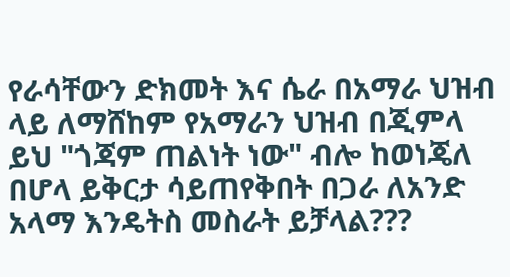የራሳቸውን ድክመት እና ሴራ በአማራ ህዝብ ላይ ለማሸከም የአማራን ህዝብ በጂምላ ይህ "ጎጃም ጠልነት ነው" ብሎ ከወነጄለ በሆላ ይቅርታ ሳይጠየቅበት በጋራ ለአንድ አላማ እንዴትስ መስራት ይቻላል???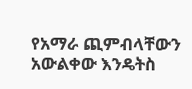የአማራ ጪምብላቸውን አውልቀው እንዴትስ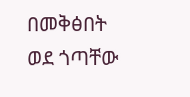በመቅፅበት ወደ ጎጣቸው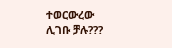ተወርውረው ሊገቡ ቻሉ???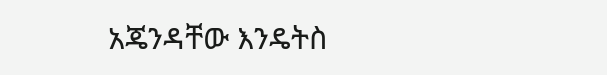አጄንዳቸው እንዴትስ